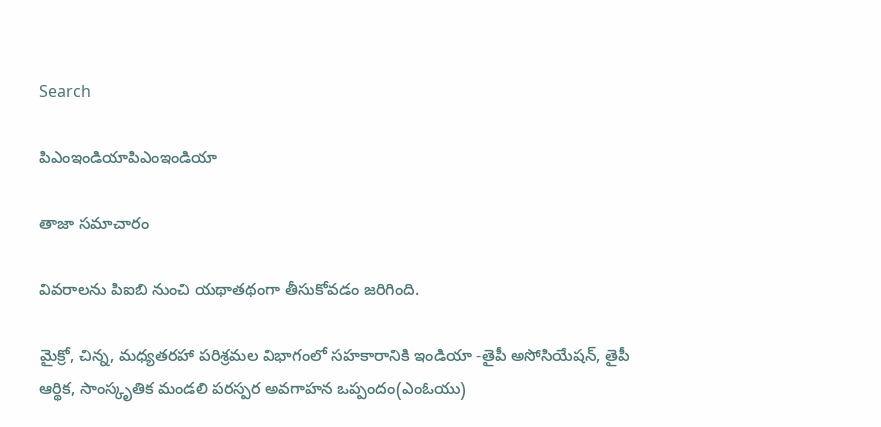Search

పిఎంఇండియాపిఎంఇండియా

తాజా స‌మాచారం

వివరాలను పిఐబి నుంచి యథాతథంగా తీసుకోవడం జరిగింది.

మైక్రో, చిన్న‌, మ‌ధ్య‌త‌ర‌హా ప‌రిశ్ర‌మ‌ల విభాగంలో స‌హ‌కారానికి ఇండియా -తైపీ అసోసియేష‌న్‌, తైపీ ఆర్థిక‌, సాంస్కృతిక మండ‌లి ప‌ర‌స్ప‌ర అవ‌గాహ‌న ఒప్పందం(ఎంఓయు)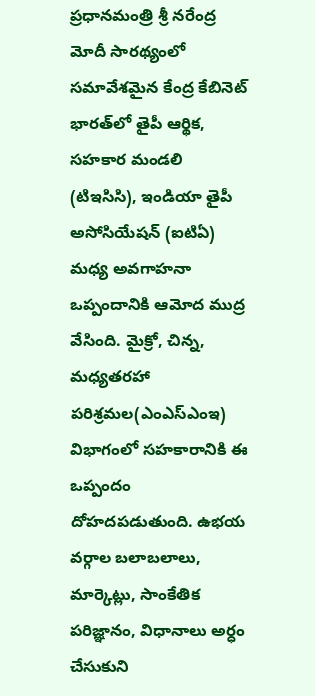ప్ర‌ధాన‌మంత్రి శ్రీ న‌రేంద్ర‌ మోదీ సార‌థ్యంలో స‌మావేశ‌మైన కేంద్ర‌ కేబినెట్ భార‌త్‌లో తైపీ ఆర్థిక‌, స‌హ‌కార మండ‌లి (టిఇసిసి), ఇండియా తైపీ అసోసియేష‌న్ (ఐటిఏ) మ‌ధ్య అవ‌గాహ‌నా ఒప్పందానికి ఆమోద‌ ముద్ర వేసింది. మైక్రో, చిన్న‌, మ‌ధ్య‌త‌ర‌హా ప‌రిశ్ర‌మ‌ల(ఎంఎస్ఎంఇ) విభాగంలో స‌హ‌కారానికి ఈ ఒప్పందం దోహ‌ద‌ప‌డుతుంది. ఉభ‌య వ‌ర్గాల బ‌లాబ‌లాలు, మార్కెట్లు, సాంకేతిక ప‌రిజ్ఞానం, విధానాలు అర్ధం చేసుకుని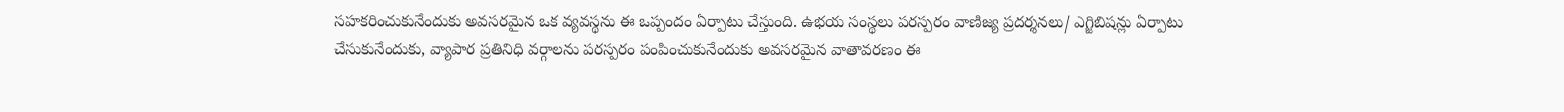స‌హ‌క‌రించుకునేందుకు అవ‌స‌ర‌మైన ఒక వ్య‌వ‌స్థ‌ను ఈ ఒప్పందం ఏర్పాటు చేస్తుంది. ఉభ‌య సంస్థ‌లు ప‌ర‌స్ప‌రం వాణిజ్య ప్ర‌ద‌ర్శ‌న‌లు/ ఎగ్జిబిష‌న్లు ఏర్పాటు చేసుకునేందుకు, వ్యాపార ప్ర‌తినిధి వ‌ర్గాల‌ను ప‌ర‌స్ప‌రం పంపించుకునేందుకు అవ‌స‌ర‌మైన వాతావ‌ర‌ణం ఈ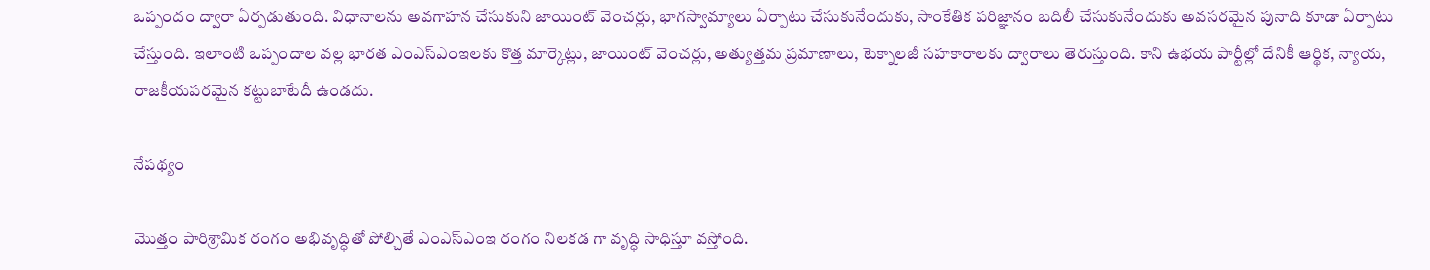ఒప్పందం ద్వారా ఏర్ప‌డుతుంది. విధానాల‌ను అవ‌గాహ‌న చేసుకుని జాయింట్ వెంచ‌ర్లు, భాగ‌స్వామ్యాలు ఏర్పాటు చేసుకునేందుకు, సాంకేతిక ప‌రిజ్ఞానం బ‌దిలీ చేసుకునేందుకు అవ‌స‌ర‌మైన పునాది కూడా ఏర్పాటు చేస్తుంది. ఇలాంటి ఒప్పందాల వ‌ల్ల భార‌త ఎంఎస్ఎంఇల‌కు కొత్త మార్కెట్లు, జాయింట్ వెంచ‌ర్లు, అత్యుత్త‌మ ప్ర‌మాణాలు, టెక్నాల‌జీ స‌హ‌కారాల‌కు ద్వారాలు తెరుస్తుంది. కాని ఉభ‌య పార్టీల్లో దేనికీ ఆర్థిక‌, న్యాయ‌, రాజ‌కీయ‌ప‌ర‌మైన క‌ట్టుబాటేదీ ఉండ‌దు.

నేప‌థ్యం

మొత్తం పారిశ్రామిక రంగం అభివృద్ధితో పోల్చితే ఎంఎస్ఎంఇ రంగం నిల‌క‌డ గా వృద్ధి సాధిస్తూ వ‌స్తోంది.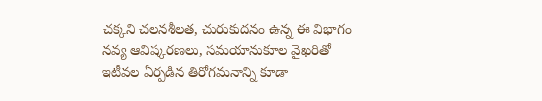చ‌క్క‌ని చ‌ల‌న‌శీల‌త, చురుకుద‌నం ఉన్న ఈ విభాగం న‌వ్య ఆవిష్క‌ర‌ణ‌లు, సమ‌యానుకూల వైఖ‌రితో ఇటీవ‌ల ఏర్ప‌డిన తిరోగ‌మ‌నాన్ని కూడా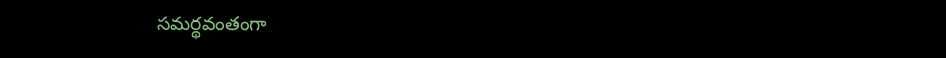స‌మ‌ర్థ‌వంతంగా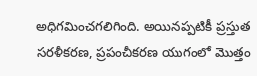అధిగ‌మించ‌గ‌లిగింది. అయిన‌ప్ప‌టికీ ప్ర‌స్తుత స‌ర‌ళీక‌ర‌ణ‌, ప్ర‌పంచీక‌ర‌ణ యుగంలో మొత్తం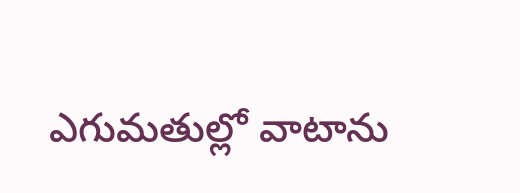ఎగుమ‌తుల్లో వాటాను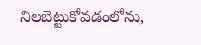నిల‌బెట్టుకోవ‌డంలోను,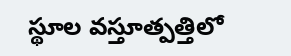స్థూల వ‌స్తూత్ప‌త్తిలో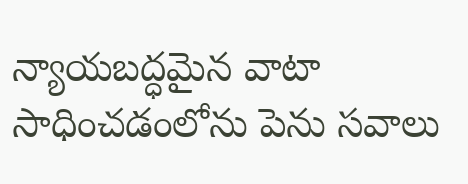న్యాయ‌బ‌ద్ధ‌మైన వాటా సాధించ‌డంలోను పెను స‌వాలు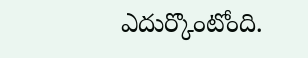ఎదుర్కొంటోంది.